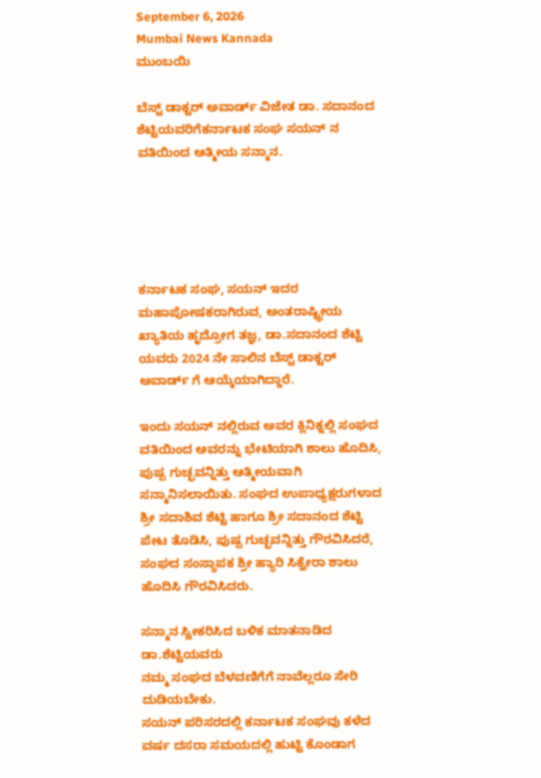September 6, 2026
Mumbai News Kannada
ಮುಂಬಯಿ

ಬೆಸ್ಟ್ ಡಾಕ್ಟರ್ ಅವಾರ್ಡ್ ವಿಜೇತ ಡಾ. ಸದಾನಂದ ಶೆಟ್ಟಿಯವರಿಗೆಕರ್ನಾಟಕ ಸಂಘ ಸಯನ್ ನ ವತಿಯಿಂದ ಆತ್ಮೀಯ ಸನ್ಮಾನ.





ಕರ್ನಾಟಕ ಸಂಘ, ಸಯನ್ ಇದರ ಮಹಾಪೋಷಕರಾಗಿರುವ, ಅಂತರಾಷ್ಟ್ರೀಯ ಖ್ಯಾತಿಯ ಹೃದ್ರೋಗ ತಜ್ಞ, ಡಾ.ಸದಾನಂದ ಶೆಟ್ಟಿ ಯವರು 2024 ನೇ ಸಾಲಿನ ಬೆಸ್ಟ್ ಡಾಕ್ಟರ್ ಅವಾರ್ಡ್ ಗೆ ಆಯ್ಕೆಯಾಗಿದ್ದಾರೆ.

ಇಂದು ಸಯನ್ ನಲ್ಲಿರುವ ಅವರ ಕ್ಲಿನಿಕ್ನಲ್ಲಿ ಸಂಘದ ವತಿಯಿಂದ ಅವರನ್ನು ಭೇಟಿಯಾಗಿ ಶಾಲು ಹೊದಿಸಿ, ಪುಷ್ಪ ಗುಚ್ಛವನ್ನಿತ್ತು ಆತ್ಮೀಯವಾಗಿ ಸನ್ಮಾನಿಸಲಾಯಿತು. ಸಂಘದ ಉಪಾಧ್ಯಕ್ಷರುಗಳಾದ
ಶ್ರೀ ಸದಾಶಿವ ಶೆಟ್ಟಿ ಹಾಗೂ ಶ್ರೀ ಸದಾನಂದ ಶೆಟ್ಟಿ ಪೇಟ ತೊಡಿಸಿ, ಪುಷ್ಪ ಗುಚ್ಛವನ್ನಿತ್ತು ಗೌರವಿಸಿದರೆ, ಸಂಘದ ಸಂಸ್ಥಾಪಕ ಶ್ರೀ ಹ್ಯಾರಿ ಸಿಕ್ವೇರಾ ಶಾಲು ಹೊದಿಸಿ ಗೌರವಿಸಿದರು.

ಸನ್ಮಾನ ಸ್ವೀಕರಿಸಿದ ಬಳಿಕ ಮಾತನಾಡಿದ ಡಾ.ಶೆಟ್ಟಿಯವರು
ನಮ್ಮ ಸಂಘದ ಬೆಳವಣಿಗೆಗೆ ನಾವೆಲ್ಲರೂ ಸೇರಿ ದುಡಿಯಬೇಕು.
ಸಯನ್ ಪರಿಸರದಲ್ಲಿ ಕರ್ನಾಟಕ ಸಂಘವು ಕಳೆದ ವರ್ಷ ದಸರಾ ಸಮಯದಲ್ಲಿ ಹುಟ್ಟಿ ಕೊಂಡಾಗ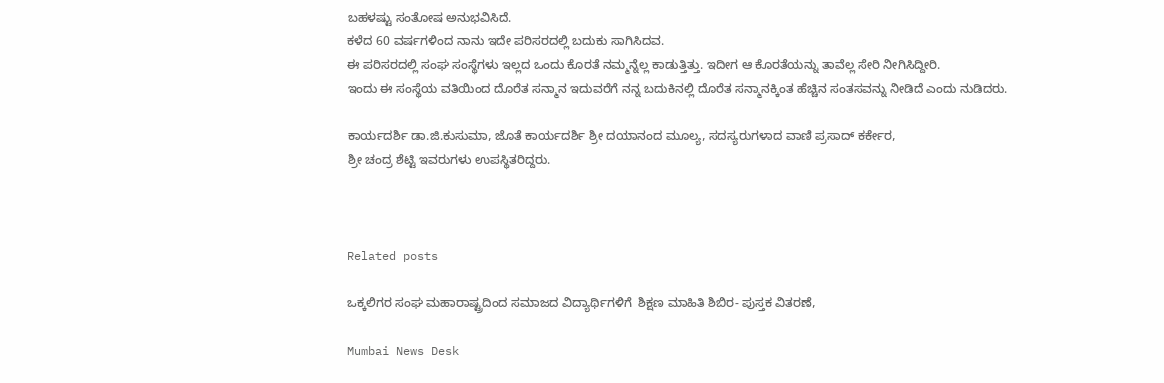ಬಹಳಷ್ಟು ಸಂತೋಷ ಅನುಭವಿಸಿದೆ.
ಕಳೆದ 60 ವರ್ಷಗಳಿಂದ ನಾನು ಇದೇ ಪರಿಸರದಲ್ಲಿ ಬದುಕು ಸಾಗಿಸಿದವ.
ಈ ಪರಿಸರದಲ್ಲಿ ಸಂಘ ಸಂಸ್ಥೆಗಳು ಇಲ್ಲದ ಒಂದು ಕೊರತೆ ನಮ್ಮನ್ನೆಲ್ಲ ಕಾಡುತ್ತಿತ್ತು. ಇದೀಗ ಆ ಕೊರತೆಯನ್ನು ತಾವೆಲ್ಲ ಸೇರಿ ನೀಗಿಸಿದ್ದೀರಿ.
ಇಂದು ಈ ಸಂಸ್ಥೆಯ ವತಿಯಿಂದ ದೊರೆತ ಸನ್ಮಾನ ಇದುವರೆಗೆ ನನ್ನ ಬದುಕಿನಲ್ಲಿ ದೊರೆತ ಸನ್ಮಾನಕ್ಕಿಂತ ಹೆಚ್ಚಿನ ಸಂತಸವನ್ನು ನೀಡಿದೆ ಎಂದು ನುಡಿದರು.

ಕಾರ್ಯದರ್ಶಿ ಡಾ.ಜಿ.ಕುಸುಮಾ, ಜೊತೆ ಕಾರ್ಯದರ್ಶಿ ಶ್ರೀ ದಯಾನಂದ ಮೂಲ್ಯ, ಸದಸ್ಯರುಗಳಾದ ವಾಣಿ ಪ್ರಸಾದ್ ಕರ್ಕೇರ,
ಶ್ರೀ ಚಂದ್ರ ಶೆಟ್ಟಿ ಇವರುಗಳು ಉಪಸ್ಥಿತರಿದ್ದರು.



Related posts

ಒಕ್ಕಲಿಗರ ಸಂಘ ಮಹಾರಾಷ್ಟ್ರದಿಂದ ಸಮಾಜದ ವಿದ್ಯಾರ್ಥಿಗಳಿಗೆ  ಶಿಕ್ಷಣ ಮಾಹಿತಿ ಶಿಬಿರ- ಪುಸ್ತಕ ವಿತರಣೆ,

Mumbai News Desk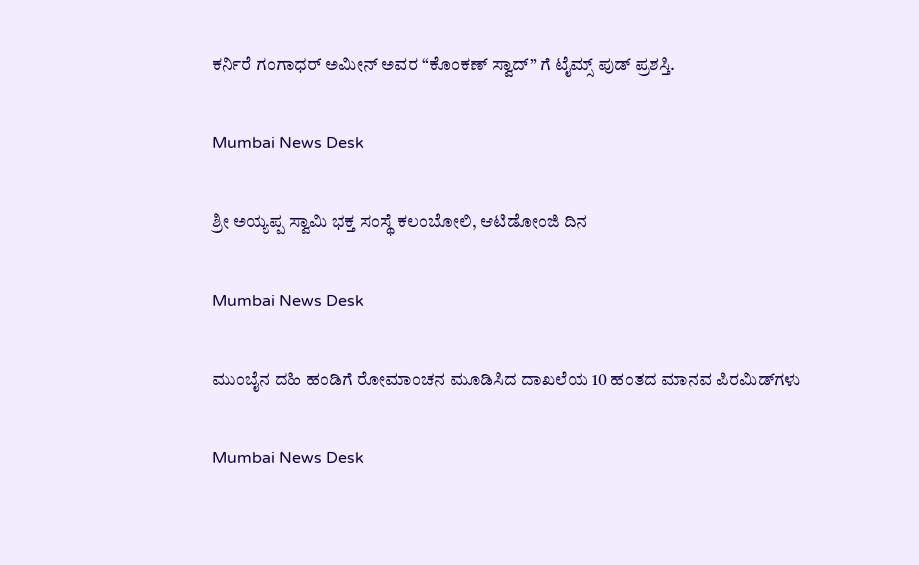ಕರ್ನಿರೆ ಗಂಗಾಧರ್ ಅಮೀನ್ ಅವರ “ಕೊಂಕಣ್ ಸ್ವಾದ್” ಗೆ ಟೈಮ್ಸ್ ಪುಡ್ ಪ್ರಶಸ್ತಿ.

Mumbai News Desk

ಶ್ರೀ ಅಯ್ಯಪ್ಪ ಸ್ವಾಮಿ ಭಕ್ತ ಸಂಸ್ಥೆ ಕಲಂಬೋಲಿ, ಆಟಿಡೋಂಜಿ ದಿನ

Mumbai News Desk

ಮುಂಬೈನ ದಹಿ ಹಂಡಿಗೆ ರೋಮಾಂಚನ ಮೂಡಿಸಿದ ದಾಖಲೆಯ 10 ಹಂತದ ಮಾನವ ಪಿರಮಿಡ್‌ಗಳು

Mumbai News Desk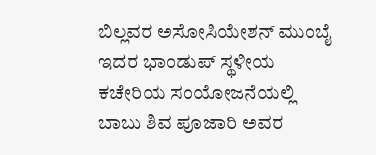ಬಿಲ್ಲವರ ಅಸೋಸಿಯೇಶನ್ ಮುಂಬೈ ಇದರ ಭಾಂಡುಪ್ ಸ್ಥಳೀಯ ಕಚೇರಿಯ ಸಂಯೋಜನೆಯಲ್ಲಿ ಬಾಬು ಶಿವ ಪೂಜಾರಿ ಅವರ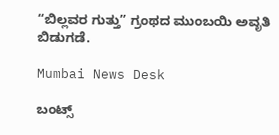“ಬಿಲ್ಲವರ ಗುತ್ತು” ಗ್ರಂಥದ ಮುಂಬಯಿ ಅವೃತಿ ಬಿಡುಗಡೆ.

Mumbai News Desk

ಬಂಟ್ಸ್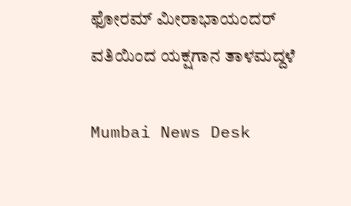ಫೋರಮ್ ಮೀರಾಭಾಯಂದರ್ ವತಿಯಿಂದ ಯಕ್ಷಗಾನ ತಾಳಮದ್ದಳೆ

Mumbai News Desk